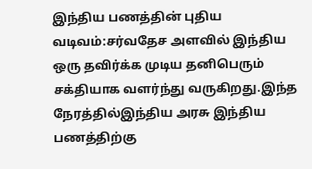இந்திய பணத்தின் புதிய வடிவம்:சர்வதேச அளவில் இந்திய ஒரு தவிர்க்க முடிய தனிபெரும் சக்தியாக வளர்ந்து வருகிறது.இந்த நேரத்தில்இந்திய அரசு இந்திய பணத்திற்கு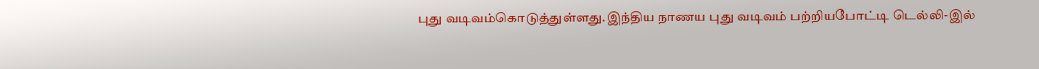புது வடிவம்கொடுத்துள்ளது.இந்திய நாணய புது வடிவம் பற்றியபோட்டி டெல்லி-இல்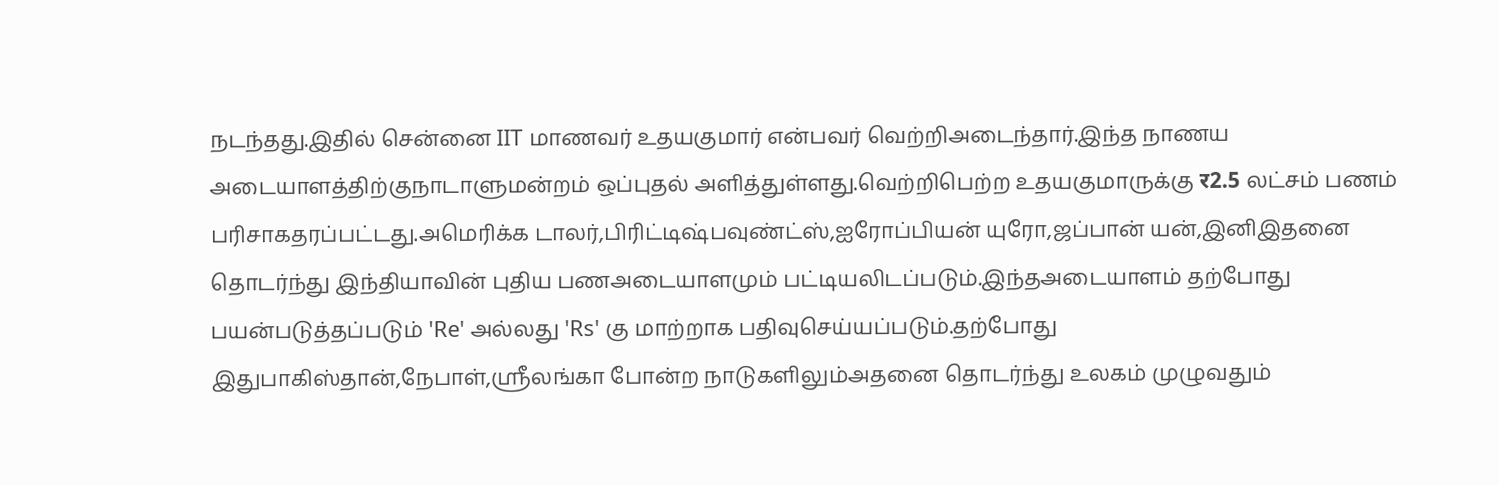நடந்தது.இதில் சென்னை IIT மாணவர் உதயகுமார் என்பவர் வெற்றிஅடைந்தார்.இந்த நாணய அடையாளத்திற்குநாடாளுமன்றம் ஒப்புதல் அளித்துள்ளது.வெற்றிபெற்ற உதயகுமாருக்கு र2.5 லட்சம் பணம் பரிசாகதரப்பட்டது.அமெரிக்க டாலர்,பிரிட்டிஷ்பவுண்ட்ஸ்,ஐரோப்பியன் யுரோ,ஜப்பான் யன்,இனிஇதனை தொடர்ந்து இந்தியாவின் புதிய பணஅடையாளமும் பட்டியலிடப்படும்.இந்தஅடையாளம் தற்போது பயன்படுத்தப்படும் 'Re' அல்லது 'Rs' கு மாற்றாக பதிவுசெய்யப்படும்.தற்போது இதுபாகிஸ்தான்,நேபாள்,ஸ்ரீலங்கா போன்ற நாடுகளிலும்அதனை தொடர்ந்து உலகம் முழுவதும்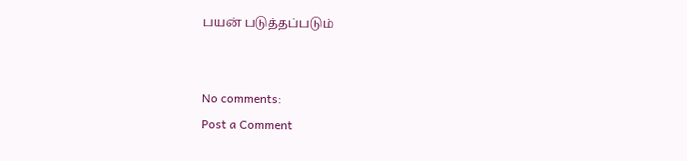பயன் படுத்தப்படும்


No comments:
Post a Comment